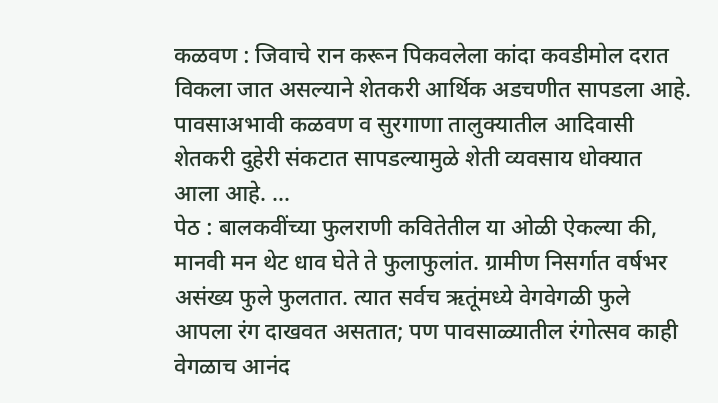कळवण : जिवाचे रान करून पिकवलेला कांदा कवडीमोल दरात विकला जात असल्याने शेतकरी आर्थिक अडचणीत सापडला आहे. पावसाअभावी कळवण व सुरगाणा तालुक्यातील आदिवासी शेतकरी दुहेरी संकटात सापडल्यामुळे शेती व्यवसाय धोक्यात आला आहे. ...
पेठ : बालकवींच्या फुलराणी कवितेतील या ओळी ऐकल्या की, मानवी मन थेट धाव घेते ते फुलाफुलांत. ग्रामीण निसर्गात वर्षभर असंख्य फुले फुलतात. त्यात सर्वच ऋतूंमध्ये वेगवेगळी फुले आपला रंग दाखवत असतात; पण पावसाळ्यातील रंगोत्सव काही वेगळाच आनंद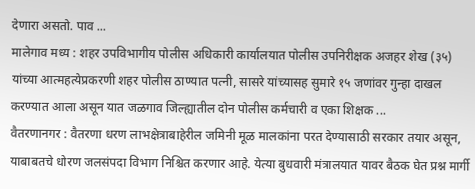देणारा असतो. पाव ...
मालेगाव मध्य : शहर उपविभागीय पोलीस अधिकारी कार्यालयात पोलीस उपनिरीक्षक अजहर शेख (३५) यांच्या आत्महत्येप्रकरणी शहर पोलीस ठाण्यात पत्नी, सासरे यांच्यासह सुमारे १५ जणांवर गुन्हा दाखल करण्यात आला असून यात जळगाव जिल्ह्यातील दोन पोलीस कर्मचारी व एका शिक्षक ...
वैतरणानगर : वैतरणा धरण लाभक्षेत्राबाहेरील जमिनी मूळ मालकांना परत देण्यासाठी सरकार तयार असून, याबाबतचे धोरण जलसंपदा विभाग निश्चित करणार आहे. येत्या बुधवारी मंत्रालयात यावर बैठक घेत प्रश्न मार्गी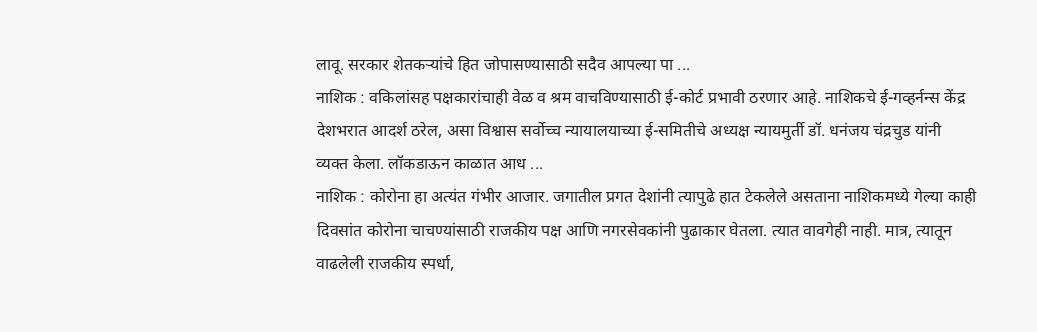लावू. सरकार शेतकऱ्यांचे हित जोपासण्यासाठी सदैव आपल्या पा ...
नाशिक : वकिलांसह पक्षकारांचाही वेळ व श्रम वाचविण्यासाठी ई-कोर्ट प्रभावी ठरणार आहे. नाशिकचे ई-गव्हर्नन्स केंद्र देशभरात आदर्श ठरेल, असा विश्वास सर्वोच्च न्यायालयाच्या ई-समितीचे अध्यक्ष न्यायमुर्ती डॉ. धनंजय चंद्रचुड यांनी व्यक्त केला. लॉकडाऊन काळात आध ...
नाशिक : कोरोना हा अत्यंत गंभीर आजार. जगातील प्रगत देशांनी त्यापुढे हात टेकलेले असताना नाशिकमध्ये गेल्या काही दिवसांत कोरोना चाचण्यांसाठी राजकीय पक्ष आणि नगरसेवकांनी पुढाकार घेतला. त्यात वावगेही नाही. मात्र, त्यातून वाढलेली राजकीय स्पर्धा,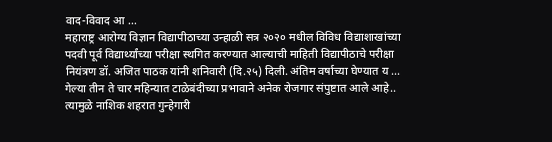वाद-विवाद आ ...
महाराष्ट्र आरोग्य विज्ञान विद्यापीठाच्या उन्हाळी सत्र २०२० मधील विविध विद्याशाखांच्या पदवी पूर्व विद्यार्थ्यांच्या परीक्षा स्थगित करण्यात आल्याची माहिती विद्यापीठाचे परीक्षा नियंत्रण डॉ. अजित पाठक यांनी शनिवारी (दि.२५) दिली. अंतिम वर्षाच्या घेण्यात य ...
गेल्या तीन ते चार महिन्यात टाळेबंदीच्या प्रभावाने अनेक रोजगार संपुष्टात आले आहे.. त्यामुळे नाशिक शहरात गुन्हेगारी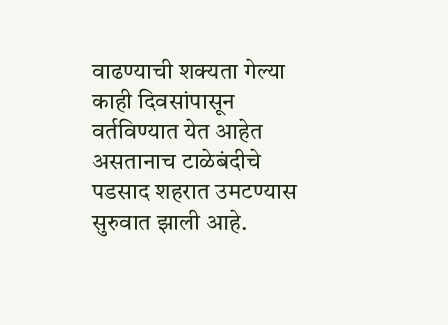वाढण्याची शक्यता गेल्या काही दिवसांपासून वर्तविण्यात येत आहेत असतानाच टाळेबंदीचे पडसाद शहरात उमटण्यास सुरुवात झाली आहे.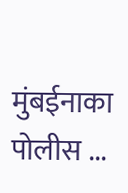मुंबईनाका पोलीस ...